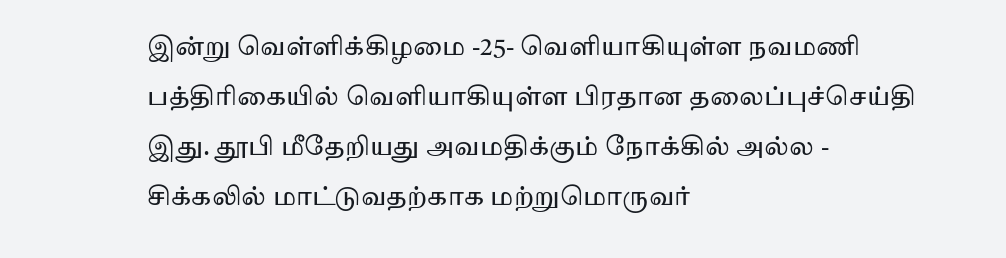இன்று வெள்ளிக்கிழமை -25- வெளியாகியுள்ள நவமணி பத்திரிகையில் வெளியாகியுள்ள பிரதான தலைப்புச்செய்தி இது. தூபி மீதேறியது அவமதிக்கும் நோக்கில் அல்ல - சிக்கலில் மாட்டுவதற்காக மற்றுமொருவர்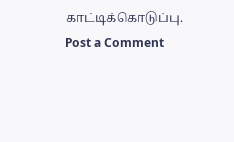காட்டிக்கொடுப்பு.
Post a Comment